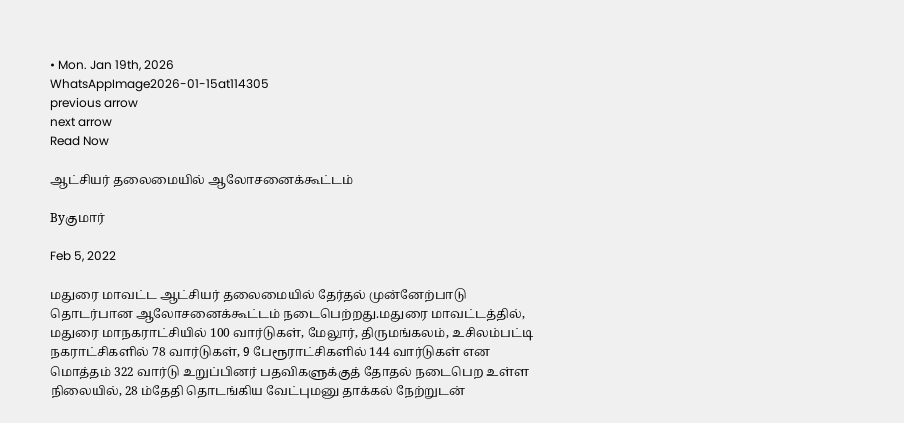• Mon. Jan 19th, 2026
WhatsAppImage2026-01-15at114305
previous arrow
next arrow
Read Now

ஆட்சியர் தலைமையில் ஆலோசனைக்கூட்டம்

Byகுமார்

Feb 5, 2022

மதுரை மாவட்ட ஆட்சியர் தலைமையில் தேர்தல் முன்னேற்பாடு தொடர்பான ஆலோசனைக்கூட்டம் நடைபெற்றது.மதுரை மாவட்டத்தில், மதுரை மாநகராட்சியில் 100 வார்டுகள், மேலூர், திருமங்கலம், உசிலம்பட்டி நகராட்சிகளில் 78 வார்டுகள், 9 பேரூராட்சிகளில் 144 வார்டுகள் என மொத்தம் 322 வார்டு உறுப்பினர் பதவிகளுக்குத் தோதல் நடைபெற உள்ள நிலையில், 28 ம்தேதி தொடங்கிய வேட்புமனு தாக்கல் நேற்றுடன்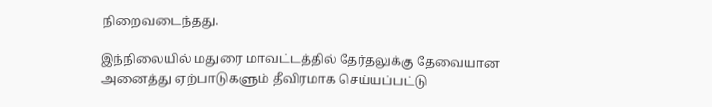நிறைவடைந்தது.

இந்நிலையில் மதுரை மாவட்டத்தில் தேர்தலுக்கு தேவையான அனைத்து ஏற்பாடுகளும் தீவிரமாக செய்யப்பட்டு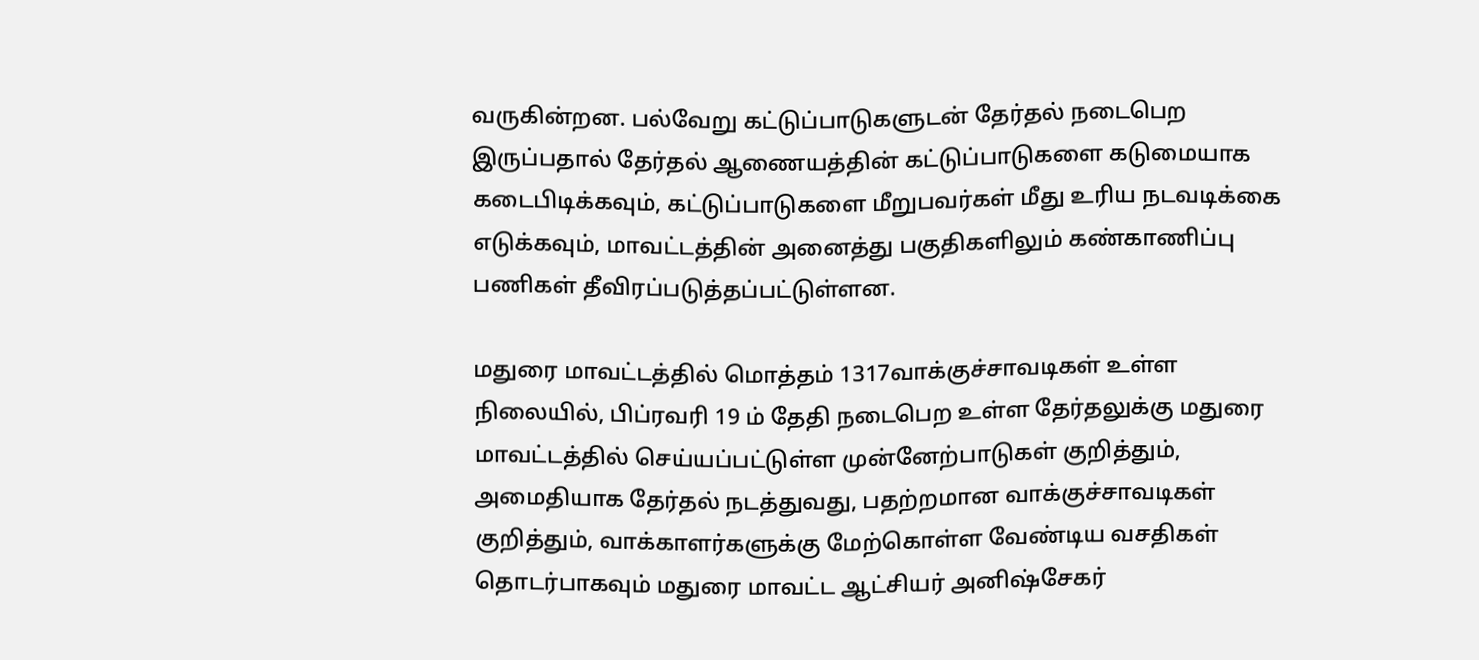வருகின்றன. பல்வேறு கட்டுப்பாடுகளுடன் தேர்தல் நடைபெற இருப்பதால் தேர்தல் ஆணையத்தின் கட்டுப்பாடுகளை கடுமையாக கடைபிடிக்கவும், கட்டுப்பாடுகளை மீறுபவர்கள் மீது உரிய நடவடிக்கை எடுக்கவும், மாவட்டத்தின் அனைத்து பகுதிகளிலும் கண்காணிப்பு பணிகள் தீவிரப்படுத்தப்பட்டுள்ளன.

மதுரை மாவட்டத்தில் மொத்தம் 1317வாக்குச்சாவடிகள் உள்ள நிலையில், பிப்ரவரி 19 ம் தேதி நடைபெற உள்ள தேர்தலுக்கு மதுரை மாவட்டத்தில் செய்யப்பட்டுள்ள முன்னேற்பாடுகள் குறித்தும், அமைதியாக தேர்தல் நடத்துவது, பதற்றமான வாக்குச்சாவடிகள் குறித்தும், வாக்காளர்களுக்கு மேற்கொள்ள வேண்டிய வசதிகள் தொடர்பாகவும் மதுரை மாவட்ட ஆட்சியர் அனிஷ்சேகர்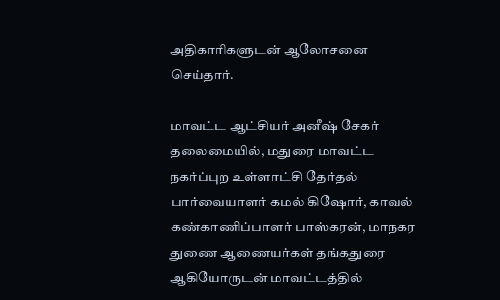அதிகாரிகளுடன் ஆலோசனை செய்தார்.

மாவட்ட ஆட்சியர் அனீஷ் சேகர் தலைமையில், மதுரை மாவட்ட நகர்ப்புற உள்ளாட்சி தேர்தல் பார்வையாளர் கமல் கிஷோர், காவல் கண்காணிப்பாளர் பாஸ்கரன், மாநகர துணை ஆணையர்கள் தங்கதுரை ஆகியோருடன் மாவட்டத்தில்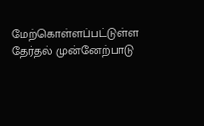மேற்கொள்ளப்பட்டுள்ள தேர்தல் முன்னேற்பாடு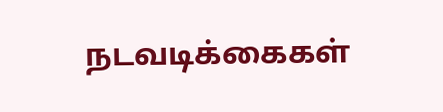நடவடிக்கைகள்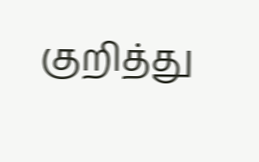குறித்து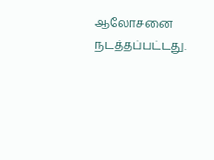ஆலோசனை நடத்தப்பட்டது.